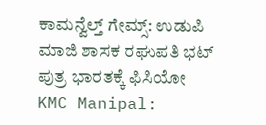ಕಾಮನ್ವೆಲ್ತ್ ಗೇಮ್ಸ್: ಉಡುಪಿ ಮಾಜಿ ಶಾಸಕ ರಘುಪತಿ ಭಟ್ ಪುತ್ರ ಭಾರತಕ್ಕೆ ಫಿಸಿಯೋ
KMC Manipal: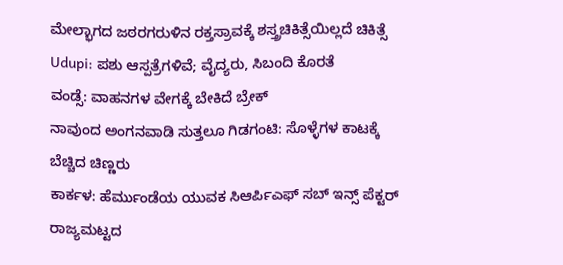ಮೇಲ್ಭಾಗದ ಜಠರಗರುಳಿನ ರಕ್ತಸ್ರಾವಕ್ಕೆ ಶಸ್ತ್ರಚಿಕಿತ್ಸೆಯಿಲ್ಲದೆ ಚಿಕಿತ್ಸೆ
Udupi: ಪಶು ಆಸ್ಪತ್ರೆಗಳಿವೆ; ವೈದ್ಯರು, ಸಿಬಂದಿ ಕೊರತೆ
ವಂಡ್ಸೆ: ವಾಹನಗಳ ವೇಗಕ್ಕೆ ಬೇಕಿದೆ ಬ್ರೇಕ್
ನಾವುಂದ ಅಂಗನವಾಡಿ ಸುತ್ತಲೂ ಗಿಡಗಂಟಿ: ಸೊಳ್ಳೆಗಳ ಕಾಟಕ್ಕೆ ಬೆಚ್ಚಿದ ಚಿಣ್ಣರು
ಕಾರ್ಕಳ: ಹೆರ್ಮುಂಡೆಯ ಯುವಕ ಸಿಆರ್ಪಿಎಫ್ ಸಬ್ ಇನ್ಸ್ ಪೆಕ್ಟರ್
ರಾಜ್ಯಮಟ್ಟದ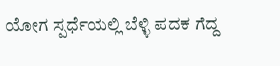ಯೋಗ ಸ್ಪರ್ಧೆಯಲ್ಲಿ ಬೆಳ್ಳಿ ಪದಕ ಗೆದ್ದ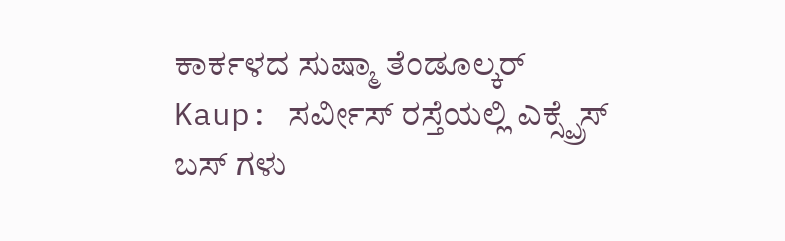ಕಾರ್ಕಳದ ಸುಷ್ಮಾ ತೆಂಡೂಲ್ಕರ್
Kaup: ಸರ್ವೀಸ್ ರಸ್ತೆಯಲ್ಲಿ ಎಕ್ಸ್ಪ್ರೆಸ್ ಬಸ್ ಗಳು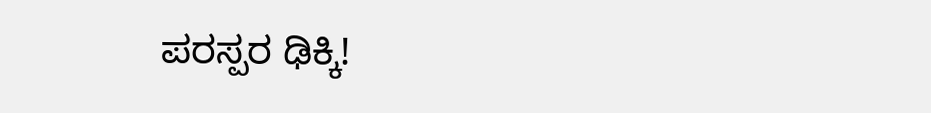ಪರಸ್ಪರ ಢಿಕ್ಕಿ!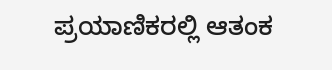ಪ್ರಯಾಣಿಕರಲ್ಲಿ ಆತಂಕ